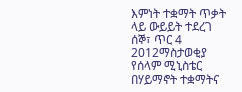እምነት ተቋማት ጥቃት ላይ ውይይት ተደረገ
ሰኞ፣ ጥር 4 2012ማስታወቂያ
የሰላም ሚኒስቴር በሃይማኖት ተቋማትና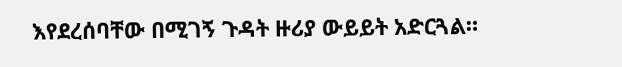እየደረሰባቸው በሚገኝ ጉዳት ዙሪያ ውይይት አድርጓል።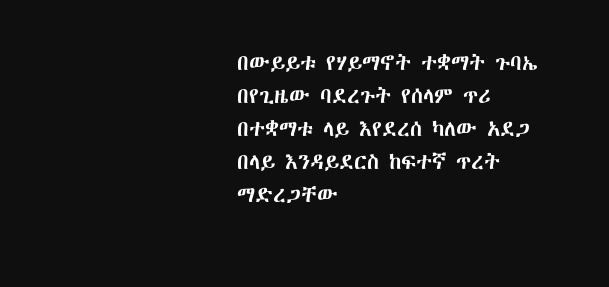በውይይቱ የሃይማኖት ተቋማት ጉባኤ በየጊዜው ባደረጉት የሰላም ጥሪ በተቋማቱ ላይ እየደረሰ ካለው አደጋ በላይ እንዳይደርስ ከፍተኛ ጥረት ማድረጋቸው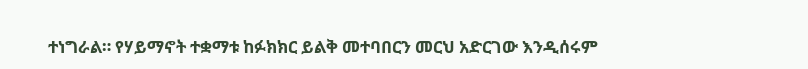ተነግራል። የሃይማኖት ተቋማቱ ከፉክክር ይልቅ መተባበርን መርህ አድርገው እንዲሰሩም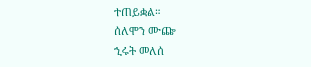ተጠይቋል።
ሰለሞን ሙጬ
ኂሩት መለሰ